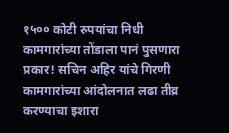१५०० कोटी रुपयांचा निधी कामगारांच्या तोंडाला पानं पुसणारा प्रकार! सचिन अहिर यांचे गिरणी कामगारांच्या आंदोलनात लढा तीव्र करण्याचा इशारा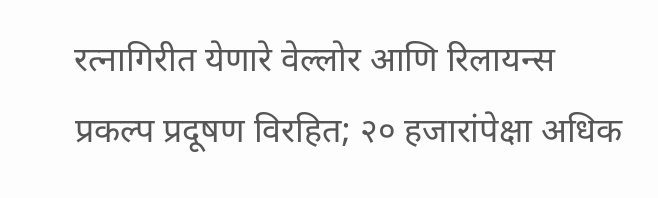रत्नागिरीत येणारे वेल्लोर आणि रिलायन्स प्रकल्प प्रदूषण विरहित; २० हजारांपेक्षा अधिक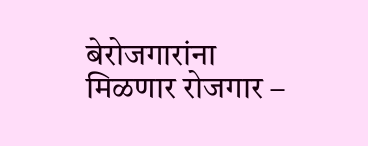बेरोजगारांना मिळणार रोजगार –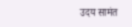उदय सामंत